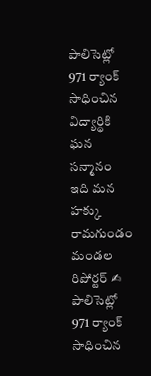పాలిసెట్లో 971 ర్యాంక్ సాధించిన విద్యార్థికి ఘన సన్మానం
ఇది మన హక్కు రామగుండం మండల రిపోర్టర్ ✍
పాలిసెట్లో 971 ర్యాంక్ సాధించిన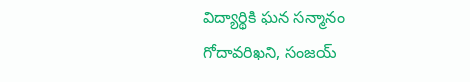విద్యార్థికి ఘన సన్మానం
గోదావరిఖని, సంజయ్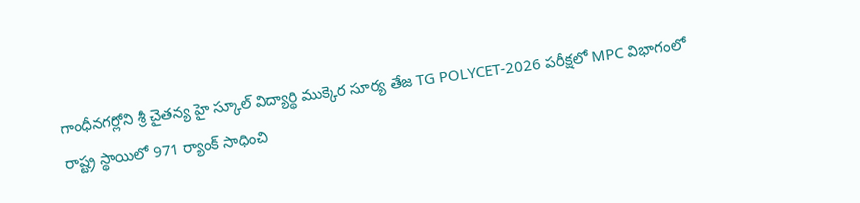గాంధీనగర్లోని శ్రీ చైతన్య హై స్కూల్ విద్యార్థి ముక్కెర సూర్య తేజ TG POLYCET-2026 పరీక్షలో MPC విభాగంలో రాష్ట్ర స్థాయిలో 971 ర్యాంక్ సాధించి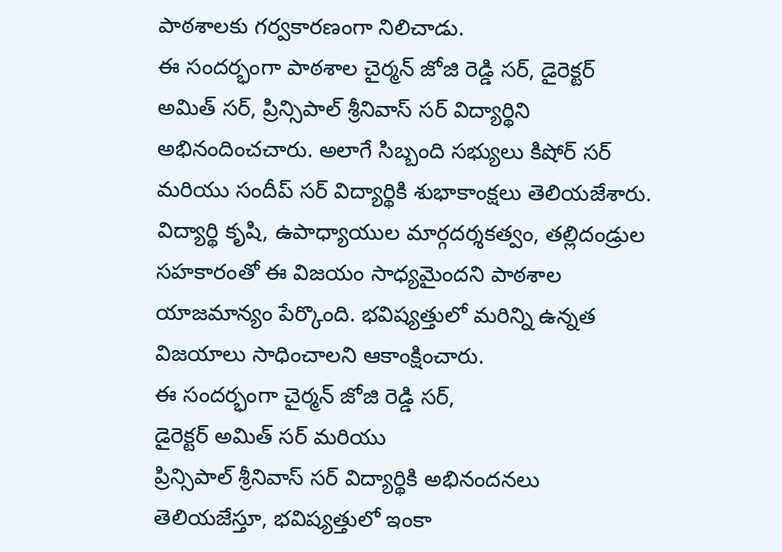పాఠశాలకు గర్వకారణంగా నిలిచాడు.
ఈ సందర్భంగా పాఠశాల చైర్మన్ జోజి రెడ్డి సర్, డైరెక్టర్ అమిత్ సర్, ప్రిన్సిపాల్ శ్రీనివాస్ సర్ విద్యార్థిని అభినందించచారు. అలాగే సిబ్బంది సభ్యులు కిషోర్ సర్ మరియు సందీప్ సర్ విద్యార్థికి శుభాకాంక్షలు తెలియజేశారు.
విద్యార్థి కృషి, ఉపాధ్యాయుల మార్గదర్శకత్వం, తల్లిదండ్రుల సహకారంతో ఈ విజయం సాధ్యమైందని పాఠశాల యాజమాన్యం పేర్కొంది. భవిష్యత్తులో మరిన్ని ఉన్నత విజయాలు సాధించాలని ఆకాంక్షించారు.
ఈ సందర్భంగా చైర్మన్ జోజి రెడ్డి సర్,
డైరెక్టర్ అమిత్ సర్ మరియు
ప్రిన్సిపాల్ శ్రీనివాస్ సర్ విద్యార్థికి అభినందనలు తెలియజేస్తూ, భవిష్యత్తులో ఇంకా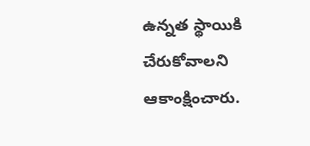ఉన్నత స్థాయికి చేరుకోవాలని ఆకాంక్షించారు.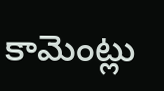కామెంట్లు